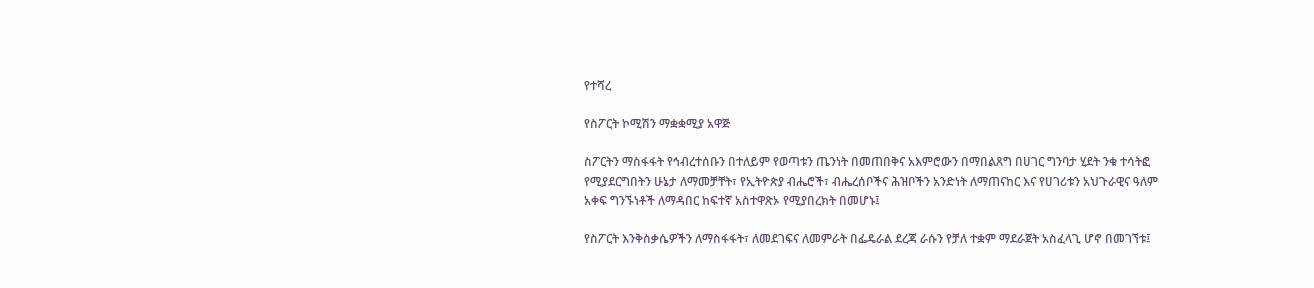የተሻረ

የስፖርት ኮሚሽን ማቋቋሚያ አዋጅ

ስፖርትን ማስፋፋት የኅብረተሰቡን በተለይም የወጣቱን ጤንነት በመጠበቅና አእምሮውን በማበልጸግ በሀገር ግንባታ ሂደት ንቁ ተሳትፎ የሚያደርግበትን ሁኔታ ለማመቻቸት፣ የኢትዮጵያ ብሔሮች፣ ብሔረሰቦችና ሕዝቦችን አንድነት ለማጠናከር እና የሀገሪቱን አህጉራዊና ዓለም አቀፍ ግንኙነቶች ለማዳበር ከፍተኛ አስተዋጽኦ የሚያበረክት በመሆኑ፤

የስፖርት እንቅስቃሴዎችን ለማስፋፋት፣ ለመደገፍና ለመምራት በፌዴራል ደረጃ ራሱን የቻለ ተቋም ማደራጀት አስፈላጊ ሆኖ በመገኘቱ፤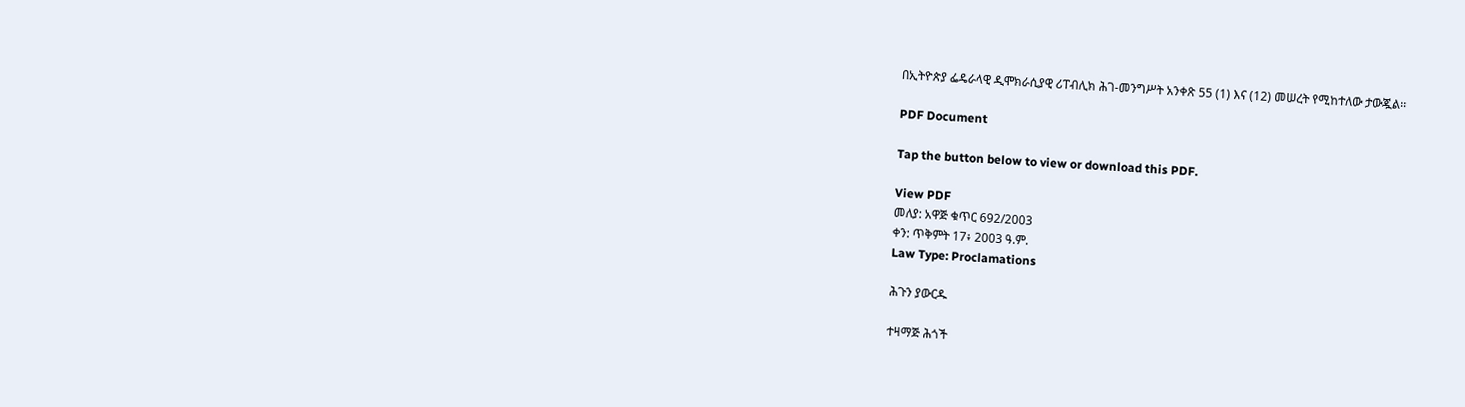በኢትዮጵያ ፌዴራላዊ ዲሞክራሲያዊ ሪፐብሊክ ሕገ-መንግሥት አንቀጽ 55 (1) እና (12) መሠረት የሚከተለው ታውጇል፡፡

PDF Document

Tap the button below to view or download this PDF.

View PDF
መለያ: አዋጅ ቁጥር 692/2003
ቀን: ጥቅምት 17፥ 2003 ዓ.ም.
Law Type: Proclamations

ሕጉን ያውርዱ

ተዛማጅ ሕጎች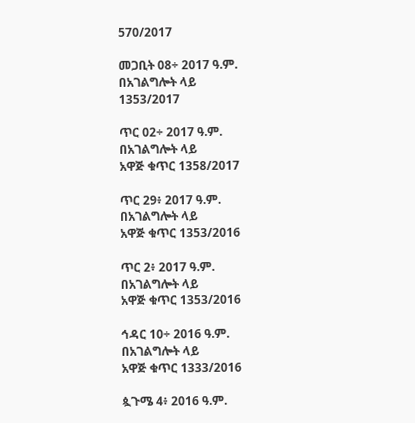570/2017

መጋቢት 08÷ 2017 ዓ.ም.
በአገልግሎት ላይ
1353/2017

ጥር 02÷ 2017 ዓ.ም.
በአገልግሎት ላይ
አዋጅ ቁጥር 1358/2017

ጥር 29፥ 2017 ዓ.ም.
በአገልግሎት ላይ
አዋጅ ቁጥር 1353/2016

ጥር 2፥ 2017 ዓ.ም.
በአገልግሎት ላይ
አዋጅ ቁጥር 1353/2016

ኅዳር 10÷ 2016 ዓ.ም.
በአገልግሎት ላይ
አዋጅ ቁጥር 1333/2016

ጷጉሜ 4፥ 2016 ዓ.ም.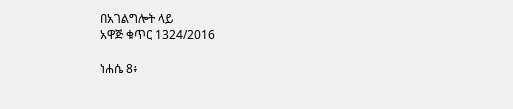በአገልግሎት ላይ
አዋጅ ቁጥር 1324/2016

ነሐሴ 8፥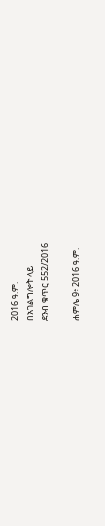2016 ዓ.ም.
በአገልግሎት ላይ
ደንብ ቁጥር 552/2016

ሐምሌ 9፥ 2016 ዓ.ም.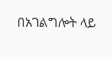በአገልግሎት ላይ